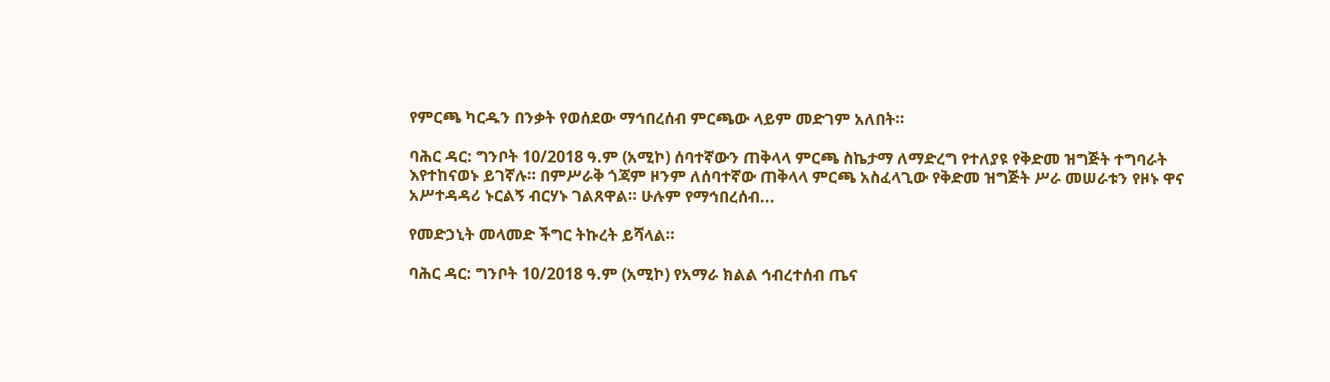የምርጫ ካርዱን በንቃት የወሰደው ማኅበረሰብ ምርጫው ላይም መድገም አለበት።

ባሕር ዳር: ግንቦት 10/2018 ዓ.ም (አሚኮ) ሰባተኛውን ጠቅላላ ምርጫ ስኬታማ ለማድረግ የተለያዩ የቅድመ ዝግጅት ተግባራት እየተከናወኑ ይገኛሉ። በምሥራቅ ጎጃም ዞንም ለሰባተኛው ጠቅላላ ምርጫ አስፈላጊው የቅድመ ዝግጅት ሥራ መሠራቱን የዞኑ ዋና አሥተዳዳሪ ኑርልኝ ብርሃኑ ገልጸዋል። ሁሉም የማኅበረሰብ...

የመድኃኒት መላመድ ችግር ትኩረት ይሻላል።

ባሕር ዳር: ግንቦት 10/2018 ዓ.ም (አሚኮ) የአማራ ክልል ኅብረተሰብ ጤና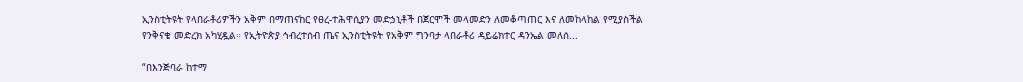ኢንስቲትዩት የላበራቶሪዎችን አቅም በማጠናከር የፀረ-ተሕዋሲያን መድኃኒቶች በጀርሞች መላመድን ለመቆጣጠር እና ለመከላከል የሚያስችል የንቅናቄ መድረክ አካሂዷል። የኢትዮጵያ ኅብረተሰብ ጤና ኢንስቲትዩት የአቅም ግንባታ ላበራቶሪ ዳይሬክተር ዳንኤል መለሰ...

“በእንጅባራ ከተማ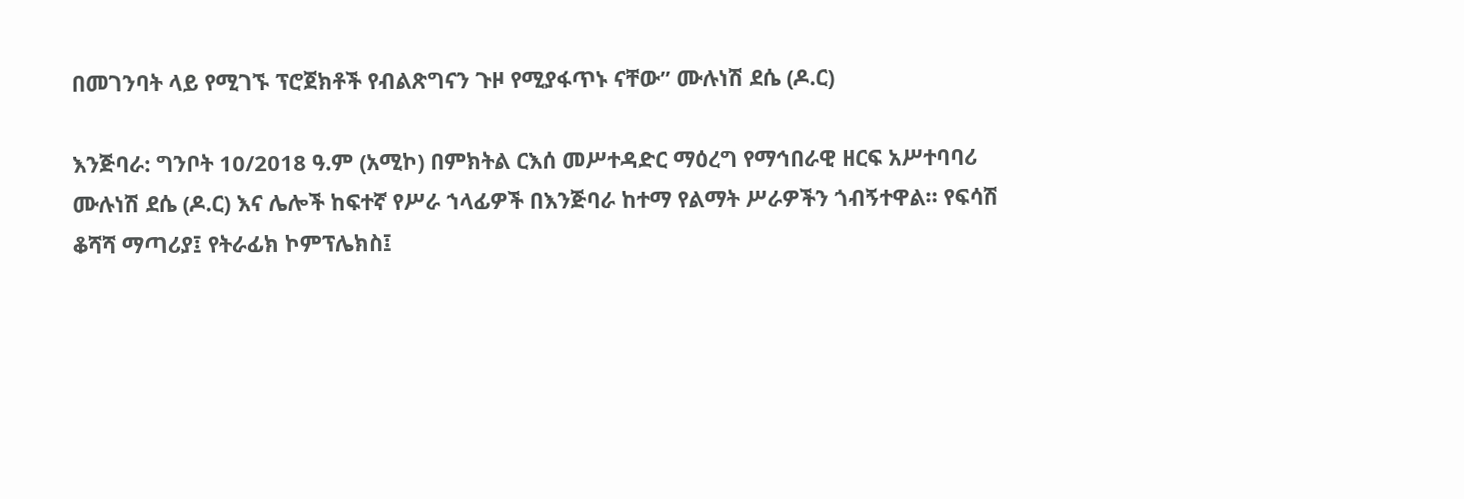በመገንባት ላይ የሚገኙ ፕሮጀክቶች የብልጽግናን ጉዞ የሚያፋጥኑ ናቸው” ሙሉነሽ ደሴ (ዶ.ር)

እንጅባራ: ግንቦት 10/2018 ዓ.ም (አሚኮ) በምክትል ርእሰ መሥተዳድር ማዕረግ የማኅበራዊ ዘርፍ አሥተባባሪ ሙሉነሽ ደሴ (ዶ.ር) እና ሌሎች ከፍተኛ የሥራ ኀላፊዎች በእንጅባራ ከተማ የልማት ሥራዎችን ጎብኝተዋል። የፍሳሽ ቆሻሻ ማጣሪያ፤ የትራፊክ ኮምፕሌክስ፤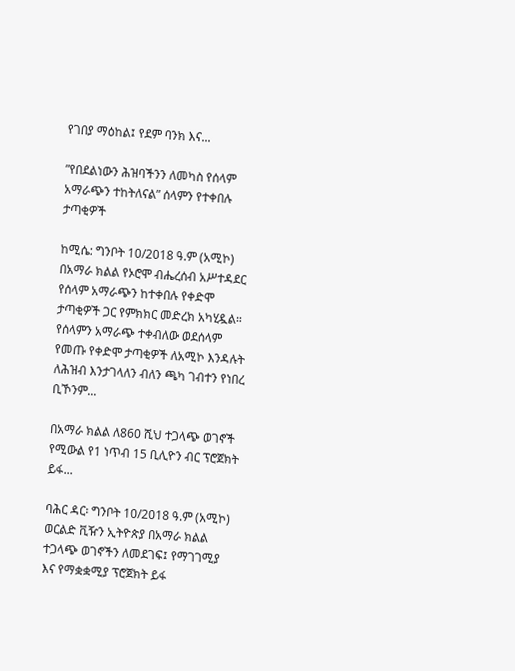የገበያ ማዕከል፤ የደም ባንክ እና...

”የበደልነውን ሕዝባችንን ለመካስ የሰላም አማራጭን ተከትለናል” ሰላምን የተቀበሉ ታጣቂዎች

ከሚሴ: ግንቦት 10/2018 ዓ.ም (አሚኮ) በአማራ ክልል የኦሮሞ ብሔረሰብ አሥተዳደር የሰላም አማራጭን ከተቀበሉ የቀድሞ ታጣቂዎች ጋር የምክክር መድረክ አካሂዷል። የሰላምን አማራጭ ተቀብለው ወደሰላም የመጡ የቀድሞ ታጣቂዎች ለአሚኮ እንዳሉት ለሕዝብ እንታገላለን ብለን ጫካ ገብተን የነበረ ቢኾንም...

በአማራ ክልል ለ860 ሺህ ተጋላጭ ወገኖች የሚውል የ1 ነጥብ 15 ቢሊዮን ብር ፕሮጀክት ይፋ...

ባሕር ዳር፡ ግንቦት 10/2018 ዓ.ም (አሚኮ) ወርልድ ቪዥን ኢትዮጵያ በአማራ ክልል ተጋላጭ ወገኖችን ለመደገፍ፤ የማገገሚያ እና የማቋቋሚያ ፕሮጀክት ይፋ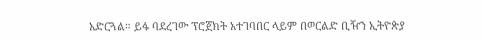አድርጓል። ይፋ ባደረገው ፕሮጀክት አተገባበር ላይም በወርልድ ቢዥን ኢትዮጵያ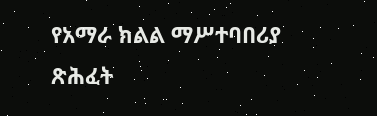የአማራ ክልል ማሥተባበሪያ ጽሕፈት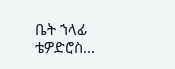ቤት ኀላፊ ቴዎድሮስ...